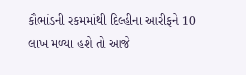કૌભાંડની રકમમાંથી દિલ્હીના આરીફને 10 લાખ મળ્યા હશે તો આજે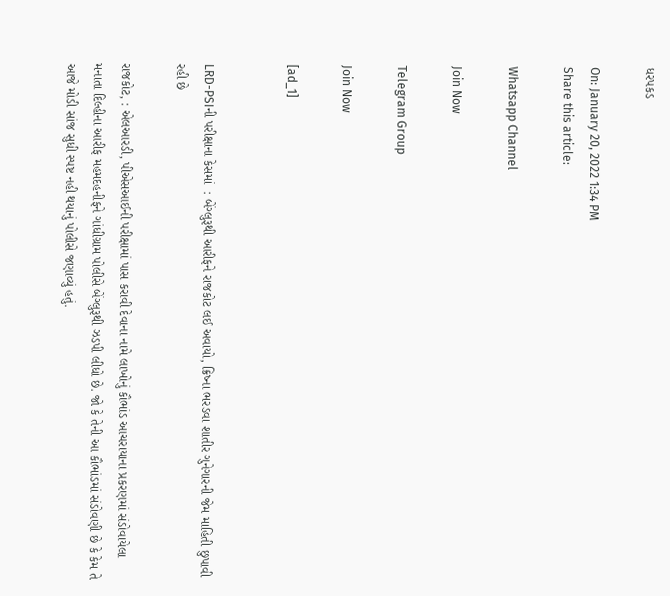ધરપકડ

On: January 20, 2022 1:34 PM
Share this article:

Whatsapp Channel

Join Now

Telegram Group

Join Now

[ad_1]


LRD-PSIની પરીક્ષાના કેસમાં  : બેંગ્લુરૂથી આરીફને રાજકોટ લઈ અવાયો, ક્રિષ્ના ભરડવા શાતીર ગુનેગારની જેમ માહિતી છુપાવી રહી છે

રાજકોટ, : એલઆરડી, પીએસઆઈની પરીક્ષામાં પાસ કરાવી દેવાના નામે લાખોનું કૌભાંડ આચરાયાના પ્રકરણમાં સંડોવાયેલા મનાતા દિલ્હીના આરીફ મહમદહનીફને ગાંધીગ્રામ પોલીસે બેંગ્લુરૂથી ઝડપી લીધો છે. જો કે તેની આ કૌભાંડમાં સંડોવણી છે કે કેમ તે આજે મોડી સાંજ સુધી સ્પષ્ટ નહી થયાનું પોલીસે જણાવ્યું હતું.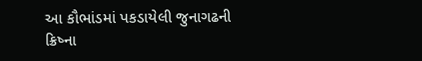આ કૌભાંડમાં પકડાયેલી જુનાગઢની ક્રિષ્ના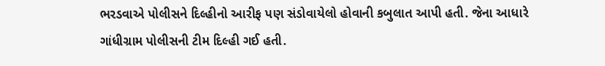ભરડવાએ પોલીસને દિલ્હીનો આરીફ પણ સંડોવાયેલો હોવાની કબુલાત આપી હતી. જેના આધારે ગાંધીગ્રામ પોલીસની ટીમ દિલ્હી ગઈ હતી.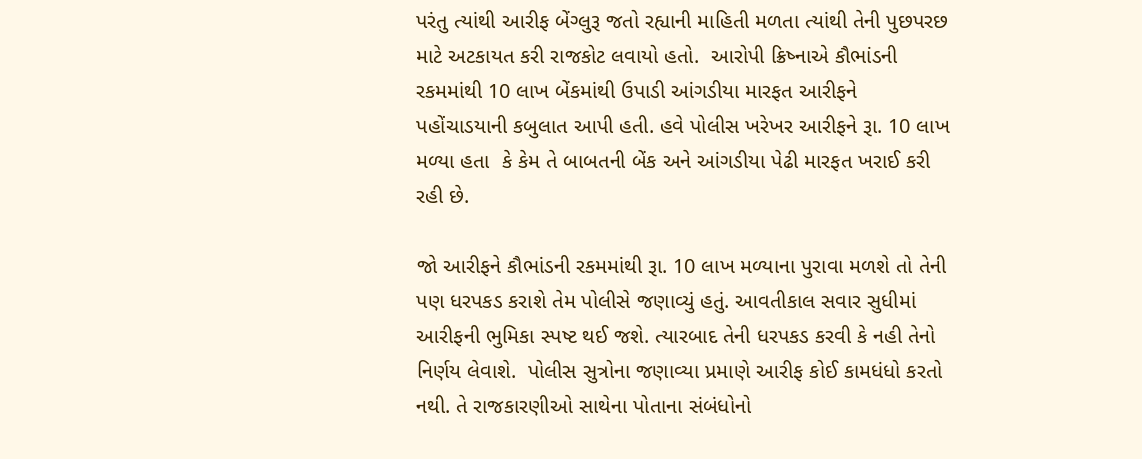પરંતુ ત્યાંથી આરીફ બેંગ્લુરૂ જતો રહ્યાની માહિતી મળતા ત્યાંથી તેની પુછપરછ માટે અટકાયત કરી રાજકોટ લવાયો હતો.  આરોપી ક્રિષ્નાએ કૌભાંડની રકમમાંથી 10 લાખ બેંકમાંથી ઉપાડી આંગડીયા મારફત આરીફને પહોંચાડયાની કબુલાત આપી હતી. હવે પોલીસ ખરેખર આરીફને રૂા. 10 લાખ મળ્યા હતા  કે કેમ તે બાબતની બેંક અને આંગડીયા પેઢી મારફત ખરાઈ કરી રહી છે.

જો આરીફને કૌભાંડની રકમમાંથી રૂા. 10 લાખ મળ્યાના પુરાવા મળશે તો તેની પણ ધરપકડ કરાશે તેમ પોલીસે જણાવ્યું હતું. આવતીકાલ સવાર સુધીમાં આરીફની ભુમિકા સ્પષ્ટ થઈ જશે. ત્યારબાદ તેની ધરપકડ કરવી કે નહી તેનો નિર્ણય લેવાશે.  પોલીસ સુત્રોના જણાવ્યા પ્રમાણે આરીફ કોઈ કામધંધો કરતો નથી. તે રાજકારણીઓ સાથેના પોતાના સંબંધોનો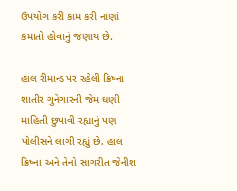ઉપયોગ કરી કામ કરી નાણાં કમાતો હોવાનું જણાય છે.

હાલ રીમાન્ડ પર રહેલી ક્રિષ્ના શાતીર ગુનેગારની જેમ ઘણી માહિતી છુપાવી રહ્યાનું પણ પોલીસને લાગી રહ્યું છે. હાલ ક્રિષ્ના અને તેનો સાગરીત જેનીશ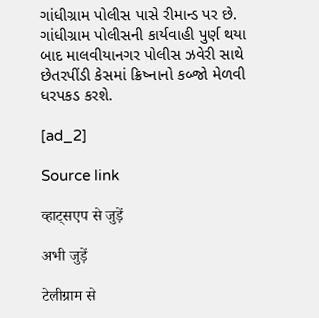ગાંધીગ્રામ પોલીસ પાસે રીમાન્ડ પર છે. ગાંધીગ્રામ પોલીસની કાર્યવાહી પુર્ણ થયા બાદ માલવીયાનગર પોલીસ ઝવેરી સાથે છેતરપીંડી કેસમાં ક્રિષ્નાનો કબ્જો મેળવી ધરપકડ કરશે.

[ad_2]

Source link

व्हाट्सएप से जुड़ें

अभी जुड़ें

टेलीग्राम से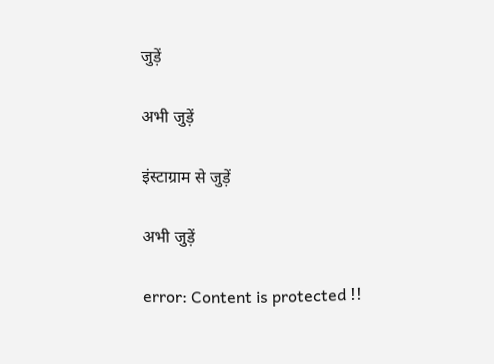जुड़ें

अभी जुड़ें

इंस्टाग्राम से जुड़ें

अभी जुड़ें

error: Content is protected !!